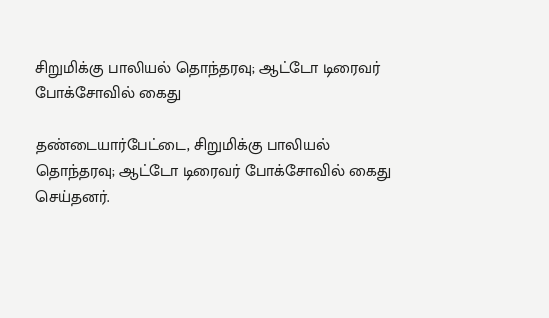சிறுமிக்கு பாலியல் தொந்தரவு; ஆட்டோ டிரைவர் போக்சோவில் கைது

தண்டையார்பேட்டை, சிறுமிக்கு பாலியல் தொந்தரவு; ஆட்டோ டிரைவர் போக்சோவில் கைது செய்தனர்.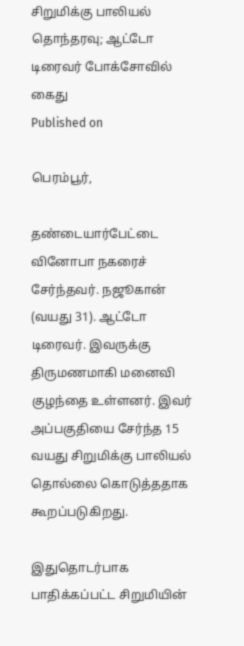சிறுமிக்கு பாலியல் தொந்தரவு; ஆட்டோ டிரைவர் போக்சோவில் கைது
Published on

பெரம்பூர்,

தண்டையார்பேட்டை வினோபா நகரைச் சேர்ந்தவர். நஜூகான் (வயது 31). ஆட்டோ டிரைவர். இவருக்கு திருமணமாகி மனைவி குழந்தை உள்ளனர். இவர் அப்பகுதியை சேர்ந்த 15 வயது சிறுமிக்கு பாலியல் தொல்லை கொடுத்ததாக கூறப்படுகிறது.

இதுதொடர்பாக பாதிக்கப்பட்ட சிறுமியின்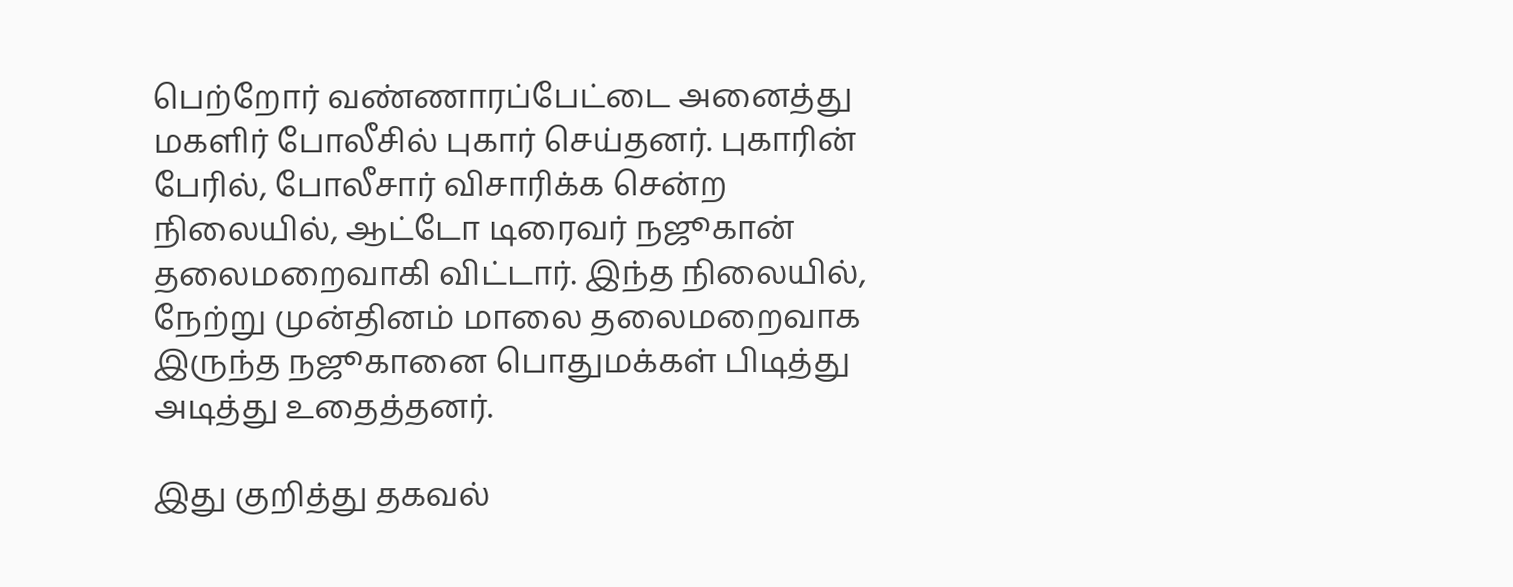பெற்றோர் வண்ணாரப்பேட்டை அனைத்து மகளிர் போலீசில் புகார் செய்தனர். புகாரின் பேரில், போலீசார் விசாரிக்க சென்ற நிலையில், ஆட்டோ டிரைவர் நஜூகான் தலைமறைவாகி விட்டார். இந்த நிலையில், நேற்று முன்தினம் மாலை தலைமறைவாக இருந்த நஜூகானை பொதுமக்கள் பிடித்து அடித்து உதைத்தனர்.

இது குறித்து தகவல்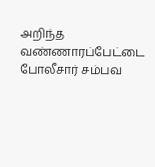அறிந்த வண்ணாரப்பேட்டை போலீசார் சம்பவ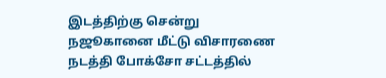இடத்திற்கு சென்று நஜூகானை மீட்டு விசாரணை நடத்தி போக்சோ சட்டத்தில்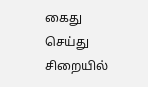கைது செய்து சிறையில்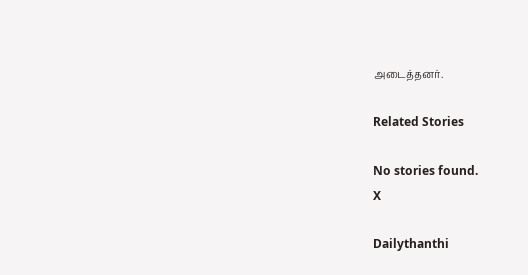அடைத்தனர்.

Related Stories

No stories found.
X

Dailythanthi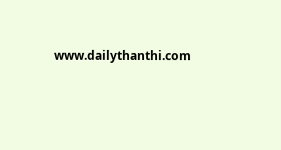www.dailythanthi.com